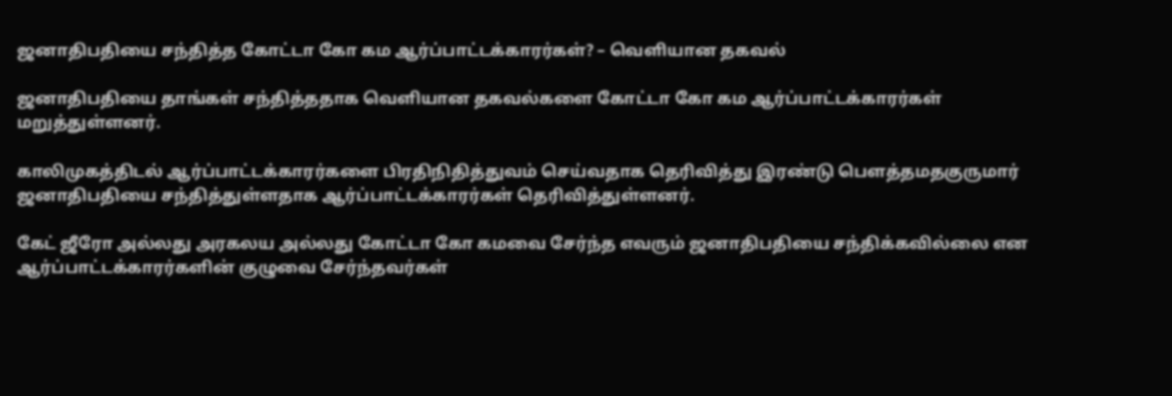ஜனாதிபதியை சந்தித்த கோட்டா கோ கம ஆர்ப்பாட்டக்காரர்கள்? – வெளியான தகவல்

ஜனாதிபதியை தாங்கள் சந்தித்ததாக வெளியான தகவல்களை கோட்டா கோ கம ஆர்ப்பாட்டக்காரர்கள் மறுத்துள்ளனர்.

காலிமுகத்திடல் ஆர்ப்பாட்டக்காரர்களை பிரதிநிதித்துவம் செய்வதாக தெரிவித்து இரண்டு பௌத்தமதகுருமார் ஜனாதிபதியை சந்தித்துள்ளதாக ஆர்ப்பாட்டக்காரர்கள் தெரிவித்துள்ளனர்.

கேட் ஜீரோ அல்லது அரகலய அல்லது கோட்டா கோ கமவை சேர்ந்த எவரும் ஜனாதிபதியை சந்திக்கவில்லை என ஆர்ப்பாட்டக்காரர்களின் குழுவை சேர்ந்தவர்கள்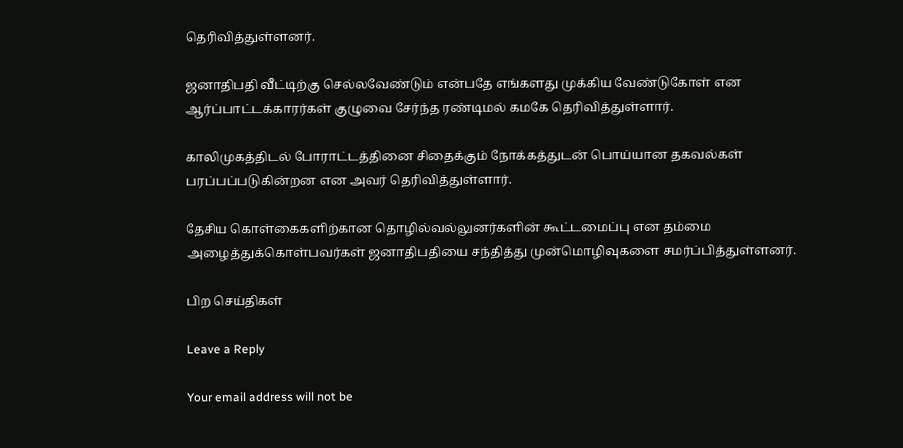தெரிவித்துள்ளனர்.

ஜனாதிபதி வீட்டிற்கு செல்லவேண்டும் என்பதே எங்களது முக்கிய வேண்டுகோள் என ஆர்ப்பாட்டக்காரர்கள் குழுவை சேர்ந்த ரண்டிமல் கமகே தெரிவித்துள்ளார்.

காலிமுகத்திடல் போராட்டத்தினை சிதைக்கும் நோக்கத்துடன் பொய்யான தகவல்கள் பரப்பப்படுகின்றன என அவர் தெரிவித்துள்ளார்.

தேசிய கொள்கைகளிற்கான தொழில்வல்லுனர்களின் கூட்டமைப்பு என தம்மை அழைத்துக்கொள்பவர்கள் ஜனாதிபதியை சந்தித்து முன்மொழிவுகளை சமர்ப்பித்துள்ளனர்.

பிற செய்திகள்

Leave a Reply

Your email address will not be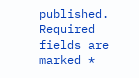published. Required fields are marked *